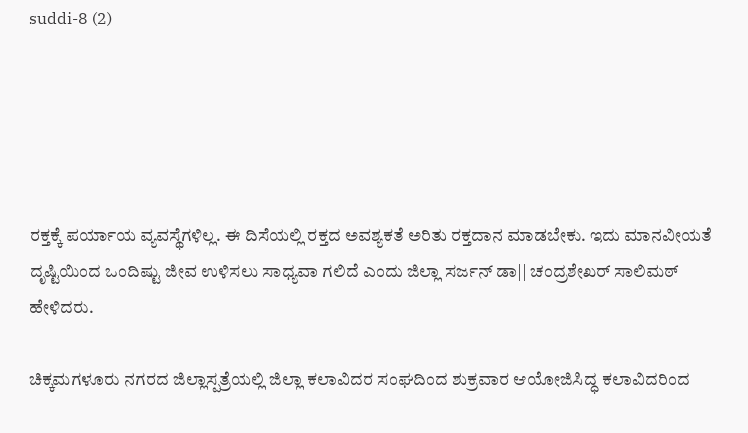suddi-8 (2)





ರಕ್ತಕ್ಕೆ ಪರ್ಯಾಯ ವ್ಯವಸ್ಥೆಗಳಿಲ್ಲ. ಈ ದಿಸೆಯಲ್ಲಿ ರಕ್ತದ ಅವಶ್ಯಕತೆ ಅರಿತು ರಕ್ತದಾನ ಮಾಡಬೇಕು. ಇದು ಮಾನವೀಯತೆ ದೃಷ್ಟಿಯಿಂದ ಒಂದಿಷ್ಟು ಜೀವ ಉಳಿಸಲು ಸಾಧ್ಯವಾ ಗಲಿದೆ ಎಂದು ಜಿಲ್ಲಾ ಸರ್ಜನ್ ಡಾ|| ಚಂದ್ರಶೇಖರ್ ಸಾಲಿಮಠ್ ಹೇಳಿದರು.

ಚಿಕ್ಕಮಗಳೂರು ನಗರದ ಜಿಲ್ಲಾಸ್ಪತ್ರೆಯಲ್ಲಿ ಜಿಲ್ಲಾ ಕಲಾವಿದರ ಸಂಘದಿಂದ ಶುಕ್ರವಾರ ಆಯೋಜಿಸಿದ್ಧ ಕಲಾವಿದರಿಂದ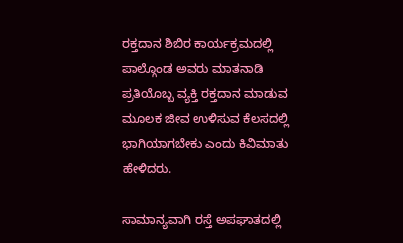ರಕ್ತದಾನ ಶಿಬಿರ ಕಾರ್ಯಕ್ರಮದಲ್ಲಿ ಪಾಲ್ಗೊಂಡ ಅವರು ಮಾತನಾಡಿ ಪ್ರತಿಯೊಬ್ಬ ವ್ಯಕ್ತಿ ರಕ್ತದಾನ ಮಾಡುವ ಮೂಲಕ ಜೀವ ಉಳಿಸುವ ಕೆಲಸದಲ್ಲಿ ಭಾಗಿಯಾಗಬೇಕು ಎಂದು ಕಿವಿಮಾತು ಹೇಳಿದರು.

ಸಾಮಾನ್ಯವಾಗಿ ರಸ್ತೆ ಅಪಘಾತದಲ್ಲಿ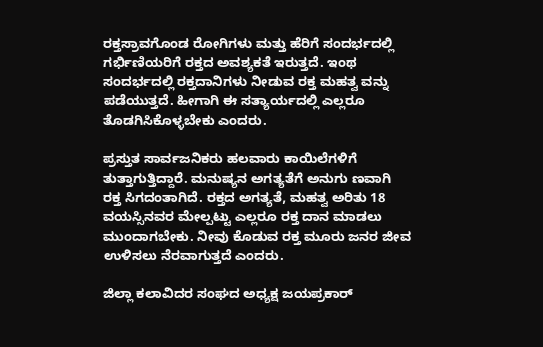ರಕ್ತಸ್ರಾವಗೊಂಡ ರೋಗಿಗಳು ಮತ್ತು ಹೆರಿಗೆ ಸಂದರ್ಭದಲ್ಲಿ ಗರ್ಭಿಣಿಯರಿಗೆ ರಕ್ತದ ಅವಶ್ಯಕತೆ ಇರುತ್ತದೆ. ಇಂಥ ಸಂದರ್ಭದಲ್ಲಿ ರಕ್ತದಾನಿಗಳು ನೀಡುವ ರಕ್ತ ಮಹತ್ವ ವನ್ನು ಪಡೆಯುತ್ತದೆ. ಹೀಗಾಗಿ ಈ ಸತ್ಯಾರ್ಯದಲ್ಲಿ ಎಲ್ಲರೂ ತೊಡಗಿಸಿಕೊಳ್ಳಬೇಕು ಎಂದರು.

ಪ್ರಸ್ತುತ ಸಾರ್ವಜನಿಕರು ಹಲವಾರು ಕಾಯಿಲೆಗಳಿಗೆ ತುತ್ತಾಗುತ್ತಿದ್ದಾರೆ. ಮನುಷ್ಯನ ಅಗತ್ಯತೆಗೆ ಅನುಗು ಣವಾಗಿ ರಕ್ತ ಸಿಗದಂತಾಗಿದೆ. ರಕ್ತದ ಅಗತ್ಯತೆ, ಮಹತ್ವ ಅರಿತು 18 ವಯಸ್ಸಿನವರ ಮೇಲ್ಪಟ್ಟು ಎಲ್ಲರೂ ರಕ್ತ ದಾನ ಮಾಡಲು ಮುಂದಾಗಬೇಕು. ನೀವು ಕೊಡುವ ರಕ್ತ ಮೂರು ಜನರ ಜೀವ ಉಳಿಸಲು ನೆರವಾಗುತ್ತದೆ ಎಂದರು.

ಜಿಲ್ಲಾ ಕಲಾವಿದರ ಸಂಘದ ಅಧ್ಯಕ್ಷ ಜಯಪ್ರಕಾರ್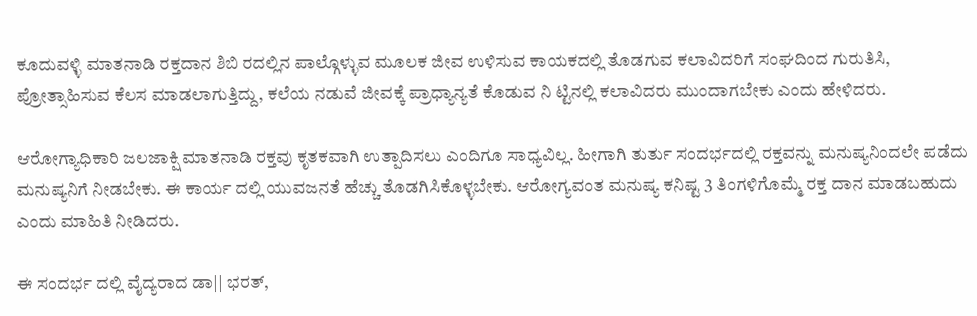ಕೂದುವಳ್ಳಿ ಮಾತನಾಡಿ ರಕ್ತದಾನ ಶಿಬಿ ರದಲ್ಲಿನ ಪಾಲ್ಗೊಳ್ಳುವ ಮೂಲಕ ಜೀವ ಉಳಿಸುವ ಕಾಯಕದಲ್ಲಿ ತೊಡಗುವ ಕಲಾವಿದರಿಗೆ ಸಂಘದಿಂದ ಗುರುತಿಸಿ, ಪ್ರೋತ್ಸಾಹಿಸುವ ಕೆಲಸ ಮಾಡಲಾಗುತ್ತಿದ್ದು, ಕಲೆಯ ನಡುವೆ ಜೀವಕ್ಕೆ ಪ್ರಾಧ್ಯಾನ್ಯತೆ ಕೊಡುವ ನಿ ಟ್ಟಿನಲ್ಲಿ ಕಲಾವಿದರು ಮುಂದಾಗಬೇಕು ಎಂದು ಹೇಳಿದರು.

ಆರೋಗ್ಯಾಧಿಕಾರಿ ಜಲಜಾಕ್ಷಿ ಮಾತನಾಡಿ ರಕ್ತವು ಕೃತಕವಾಗಿ ಉತ್ಪಾದಿಸಲು ಎಂದಿಗೂ ಸಾಧ್ಯವಿಲ್ಲ. ಹೀಗಾಗಿ ತುರ್ತು ಸಂದರ್ಭದಲ್ಲಿ ರಕ್ತವನ್ನು ಮನುಷ್ಯನಿಂದಲೇ ಪಡೆದು ಮನುಷ್ಯನಿಗೆ ನೀಡಬೇಕು. ಈ ಕಾರ್ಯ ದಲ್ಲಿ ಯುವಜನತೆ ಹೆಚ್ಚು ತೊಡಗಿಸಿಕೊಳ್ಳಬೇಕು. ಆರೋಗ್ಯವಂತ ಮನುಷ್ಯ ಕನಿಷ್ಟ 3 ತಿಂಗಳಿಗೊಮ್ಮೆ ರಕ್ತ ದಾನ ಮಾಡಬಹುದು ಎಂದು ಮಾಹಿತಿ ನೀಡಿದರು.

ಈ ಸಂದರ್ಭ ದಲ್ಲಿ ವೈದ್ಯರಾದ ಡಾ|| ಭರತ್,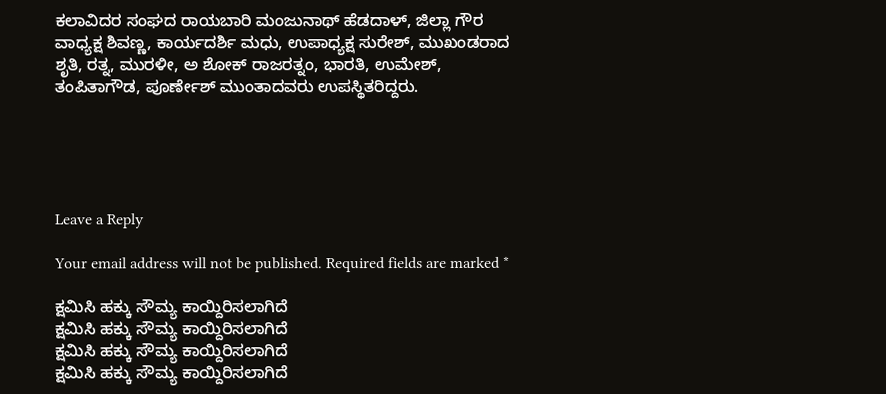ಕಲಾವಿದರ ಸಂಘದ ರಾಯಬಾರಿ ಮಂಜುನಾಥ್ ಹೆಡದಾಳ್, ಜಿಲ್ಲಾ ಗೌರ ವಾಧ್ಯಕ್ಷ ಶಿವಣ್ಣ, ಕಾರ್ಯದರ್ಶಿ ಮಧು, ಉಪಾಧ್ಯಕ್ಷ ಸುರೇಶ್, ಮುಖಂಡರಾದ ಶೃತಿ, ರತ್ನ, ಮುರಳೀ, ಅ ಶೋಕ್ ರಾಜರತ್ನಂ, ಭಾರತಿ, ಉಮೇಶ್, ತಂಪಿತಾಗೌಡ, ಪೂರ್ಣೇಶ್ ಮುಂತಾದವರು ಉಪಸ್ಥಿತರಿದ್ದರು.





Leave a Reply

Your email address will not be published. Required fields are marked *

ಕ್ಷಮಿಸಿ ಹಕ್ಕು ಸೌಮ್ಯ ಕಾಯ್ದಿರಿಸಲಾಗಿದೆ
ಕ್ಷಮಿಸಿ ಹಕ್ಕು ಸೌಮ್ಯ ಕಾಯ್ದಿರಿಸಲಾಗಿದೆ
ಕ್ಷಮಿಸಿ ಹಕ್ಕು ಸೌಮ್ಯ ಕಾಯ್ದಿರಿಸಲಾಗಿದೆ
ಕ್ಷಮಿಸಿ ಹಕ್ಕು ಸೌಮ್ಯ ಕಾಯ್ದಿರಿಸಲಾಗಿದೆ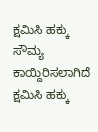ಕ್ಷಮಿಸಿ ಹಕ್ಕು ಸೌಮ್ಯ ಕಾಯ್ದಿರಿಸಲಾಗಿದೆ
ಕ್ಷಮಿಸಿ ಹಕ್ಕು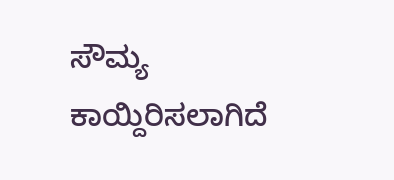ಸೌಮ್ಯ ಕಾಯ್ದಿರಿಸಲಾಗಿದೆ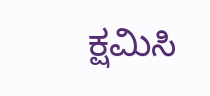ಕ್ಷಮಿಸಿ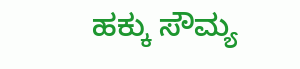ಹಕ್ಕು ಸೌಮ್ಯ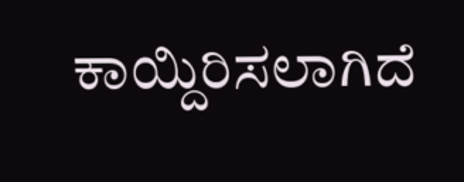ಕಾಯ್ದಿರಿಸಲಾಗಿದೆ